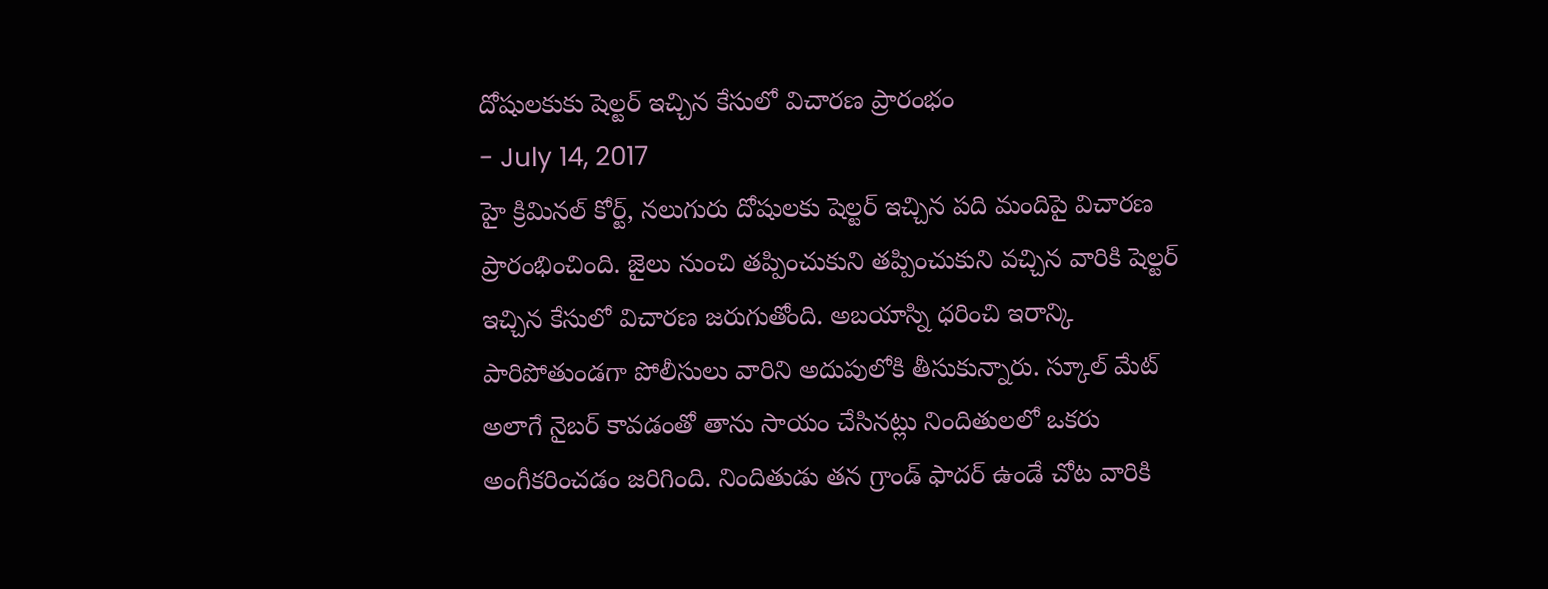దోషులకుకు షెల్టర్ ఇచ్చిన కేసులో విచారణ ప్రారంభం
- July 14, 2017
హై క్రిమినల్ కోర్ట్, నలుగురు దోషులకు షెల్టర్ ఇచ్చిన పది మందిపై విచారణ ప్రారంభించింది. జైలు నుంచి తప్పించుకుని తప్పించుకుని వచ్చిన వారికి షెల్టర్ ఇచ్చిన కేసులో విచారణ జరుగుతోంది. అబయాస్ని ధరించి ఇరాన్కి పారిపోతుండగా పోలీసులు వారిని అదుపులోకి తీసుకున్నారు. స్కూల్ మేట్ అలాగే నైబర్ కావడంతో తాను సాయం చేసినట్లు నిందితులలో ఒకరు అంగీకరించడం జరిగింది. నిందితుడు తన గ్రాండ్ ఫాదర్ ఉండే చోట వారికి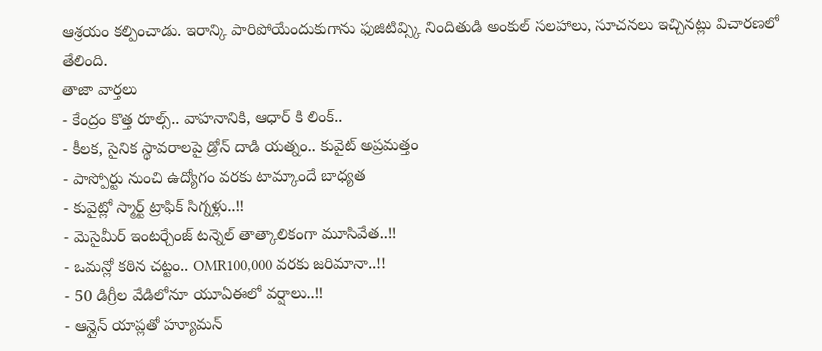ఆశ్రయం కల్పించాడు. ఇరాన్కి పారిపోయేందుకుగాను ఫుజిటివ్స్కి నిందితుడి అంకుల్ సలహాలు, సూచనలు ఇచ్చినట్లు విచారణలో తేలింది.
తాజా వార్తలు
- కేంద్రం కొత్త రూల్స్.. వాహనానికి, ఆధార్ కి లింక్..
- కీలక, సైనిక స్థావరాలపై డ్రోన్ దాడి యత్నం.. కువైట్ అప్రమత్తం
- పాస్పోర్టు నుంచి ఉద్యోగం వరకు టామ్కాందే బాధ్యత
- కువైట్లో స్మార్ట్ ట్రాఫిక్ సిగ్నళ్లు..!!
- మెసైమీర్ ఇంటర్చేంజ్ టన్నెల్ తాత్కాలికంగా మూసివేత..!!
- ఒమన్లో కఠిన చట్టం.. OMR100,000 వరకు జరిమానా..!!
- 50 డిగ్రీల వేడిలోనూ యూఏఈలో వర్షాలు..!!
- ఆన్లైన్ యాప్లతో హ్యూమన్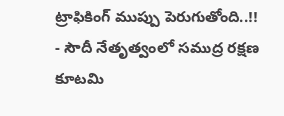ట్రాఫికింగ్ ముప్పు పెరుగుతోంది..!!
- సౌదీ నేతృత్వంలో సముద్ర రక్షణ కూటమి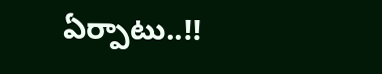ఏర్పాటు..!!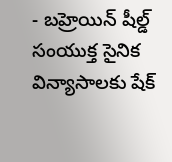- బహ్రెయిన్ షీల్డ్ సంయుక్త సైనిక విన్యాసాలకు షేక్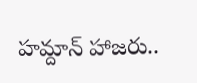హమ్దాన్ హాజరు..